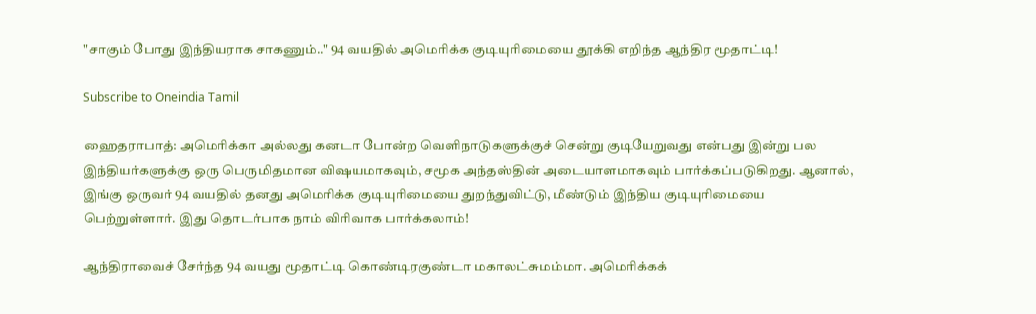"சாகும் போது இந்தியராக சாகணும்.." 94 வயதில் அமெரிக்க குடியுரிமையை தூக்கி எறிந்த ஆந்திர மூதாட்டி!

Subscribe to Oneindia Tamil

ஹைதராபாத்: அமெரிக்கா அல்லது கனடா போன்ற வெளிநாடுகளுக்குச் சென்று குடியேறுவது என்பது இன்று பல இந்தியர்களுக்கு ஒரு பெருமிதமான விஷயமாகவும், சமூக அந்தஸ்தின் அடையாளமாகவும் பார்க்கப்படுகிறது. ஆனால், இங்கு ஒருவர் 94 வயதில் தனது அமெரிக்க குடியுரிமையை துறந்துவிட்டு, மீண்டும் இந்திய குடியுரிமையை பெற்றுள்ளார். இது தொடர்பாக நாம் விரிவாக பார்க்கலாம்!

ஆந்திராவைச் சேர்ந்த 94 வயது மூதாட்டி கொண்டிரகுண்டா மகாலட்சுமம்மா. அமெரிக்கக்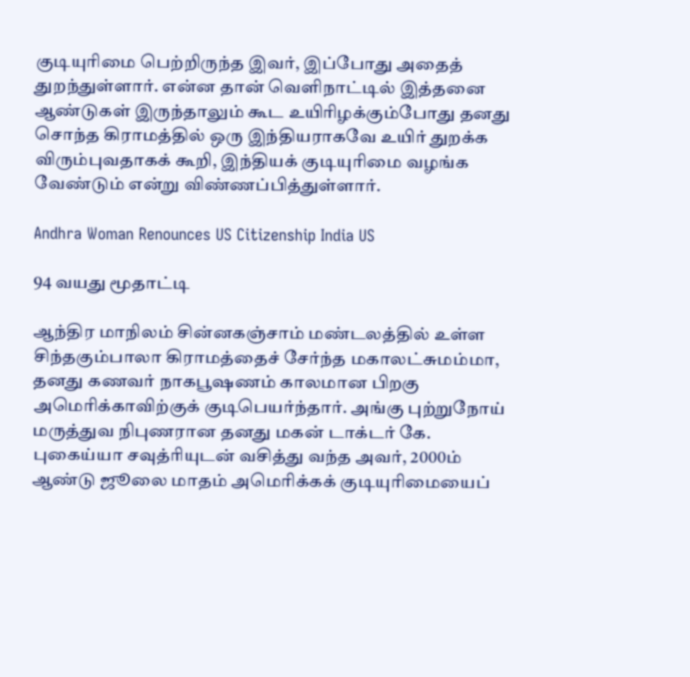குடியுரிமை பெற்றிருந்த இவர், இப்போது அதைத் துறந்துள்ளார். என்ன தான் வெளிநாட்டில் இத்தனை ஆண்டுகள் இருந்தாலும் கூட உயிரிழக்கும்போது தனது சொந்த கிராமத்தில் ஒரு இந்தியராகவே உயிர் துறக்க விரும்புவதாகக் கூறி, இந்தியக் குடியுரிமை வழங்க வேண்டும் என்று விண்ணப்பித்துள்ளார்.

Andhra Woman Renounces US Citizenship India US

94 வயது மூதாட்டி

ஆந்திர மாநிலம் சின்னகஞ்சாம் மண்டலத்தில் உள்ள சிந்தகும்பாலா கிராமத்தைச் சேர்ந்த மகாலட்சுமம்மா, தனது கணவர் நாகபூஷணம் காலமான பிறகு அமெரிக்காவிற்குக் குடிபெயர்ந்தார். அங்கு புற்றுநோய் மருத்துவ நிபுணரான தனது மகன் டாக்டர் கே. புகைய்யா சவுத்ரியுடன் வசித்து வந்த அவர், 2000ம் ஆண்டு ஜூலை மாதம் அமெரிக்கக் குடியுரிமையைப்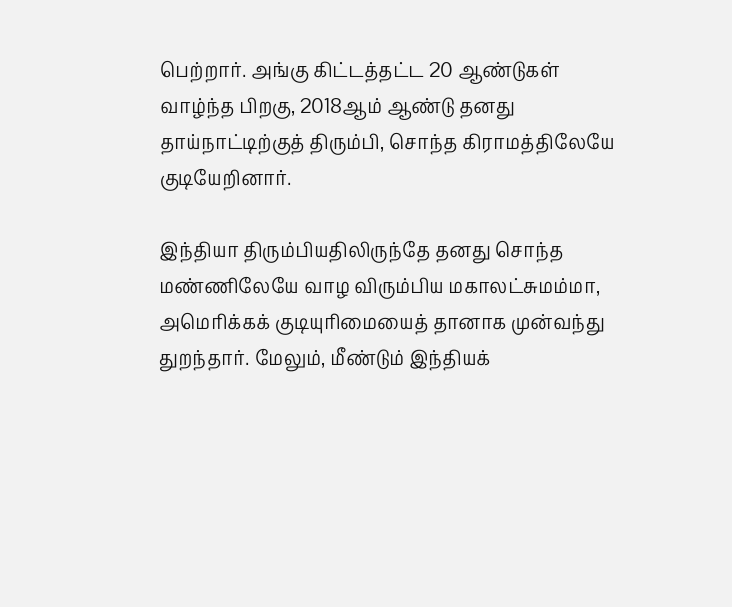பெற்றார். அங்கு கிட்டத்தட்ட 20 ஆண்டுகள் வாழ்ந்த பிறகு, 2018ஆம் ஆண்டு தனது தாய்நாட்டிற்குத் திரும்பி, சொந்த கிராமத்திலேயே குடியேறினார்.

இந்தியா திரும்பியதிலிருந்தே தனது சொந்த மண்ணிலேயே வாழ விரும்பிய மகாலட்சுமம்மா, அமெரிக்கக் குடியுரிமையைத் தானாக முன்வந்து துறந்தார். மேலும், மீண்டும் இந்தியக்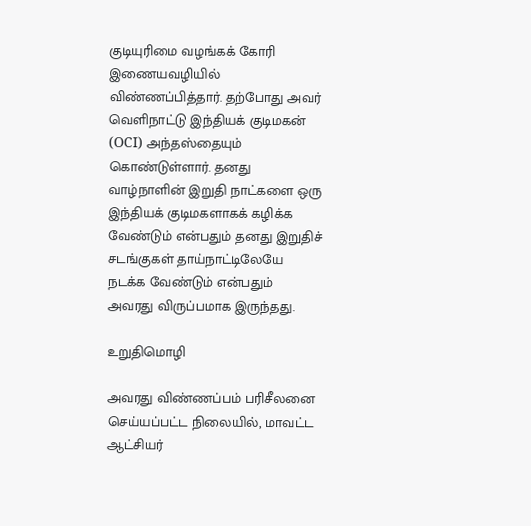குடியுரிமை வழங்கக் கோரி இணையவழியில் விண்ணப்பித்தார். தற்போது அவர் வெளிநாட்டு இந்தியக் குடிமகன் (OCI) அந்தஸ்தையும் கொண்டுள்ளார். தனது வாழ்நாளின் இறுதி நாட்களை ஒரு இந்தியக் குடிமகளாகக் கழிக்க வேண்டும் என்பதும் தனது இறுதிச் சடங்குகள் தாய்நாட்டிலேயே நடக்க வேண்டும் என்பதும் அவரது விருப்பமாக இருந்தது.

உறுதிமொழி

அவரது விண்ணப்பம் பரிசீலனை செய்யப்பட்ட நிலையில், மாவட்ட ஆட்சியர்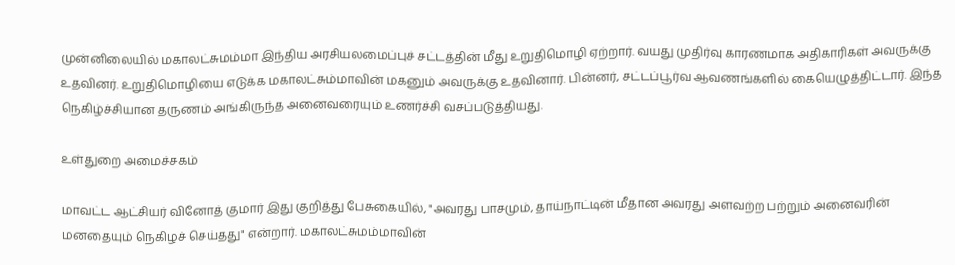முன்னிலையில் மகாலட்சுமம்மா இந்திய அரசியலமைப்புச் சட்டத்தின் மீது உறுதிமொழி ஏற்றார். வயது முதிர்வு காரணமாக அதிகாரிகள் அவருக்கு உதவினர். உறுதிமொழியை எடுக்க மகாலட்சும்மாவின் மகனும் அவருக்கு உதவினார். பின்னர், சட்டப்பூர்வ ஆவணங்களில் கையெழுத்திட்டார். இந்த நெகிழ்ச்சியான தருணம் அங்கிருந்த அனைவரையும் உணர்ச்சி வசப்படுத்தியது.

உள்துறை அமைச்சகம்

மாவட்ட ஆட்சியர் வினோத் குமார் இது குறித்து பேசுகையில், "அவரது பாசமும், தாய்நாட்டின் மீதான அவரது அளவற்ற பற்றும் அனைவரின் மனதையும் நெகிழச் செய்தது" என்றார். மகாலட்சுமம்மாவின்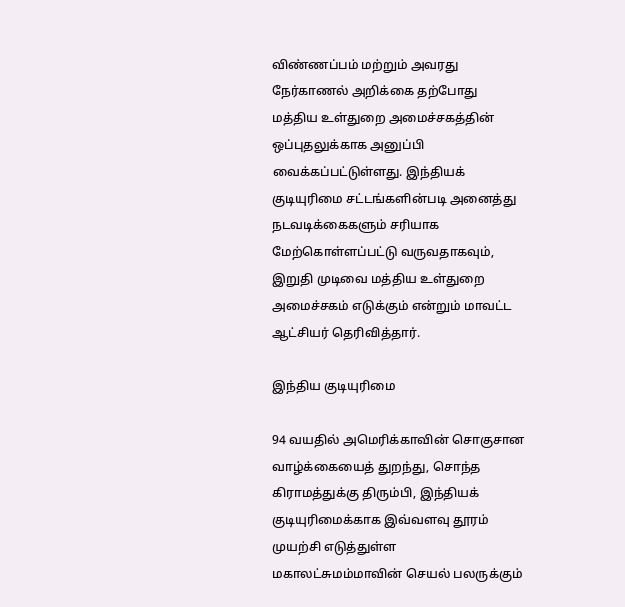விண்ணப்பம் மற்றும் அவரது நேர்காணல் அறிக்கை தற்போது மத்திய உள்துறை அமைச்சகத்தின் ஒப்புதலுக்காக அனுப்பி வைக்கப்பட்டுள்ளது. இந்தியக் குடியுரிமை சட்டங்களின்படி அனைத்து நடவடிக்கைகளும் சரியாக மேற்கொள்ளப்பட்டு வருவதாகவும், இறுதி முடிவை மத்திய உள்துறை அமைச்சகம் எடுக்கும் என்றும் மாவட்ட ஆட்சியர் தெரிவித்தார்.

இந்திய குடியுரிமை

94 வயதில் அமெரிக்காவின் சொகுசான வாழ்க்கையைத் துறந்து, சொந்த கிராமத்துக்கு திரும்பி, இந்தியக் குடியுரிமைக்காக இவ்வளவு தூரம் முயற்சி எடுத்துள்ள மகாலட்சுமம்மாவின் செயல் பலருக்கும்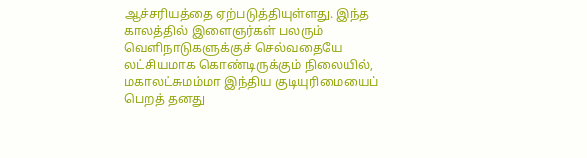ஆச்சரியத்தை ஏற்படுத்தியுள்ளது. இந்த காலத்தில் இளைஞர்கள் பலரும் வெளிநாடுகளுக்குச் செல்வதையே லட்சியமாக கொண்டிருக்கும் நிலையில், மகாலட்சுமம்மா இந்திய குடியுரிமையைப் பெறத் தனது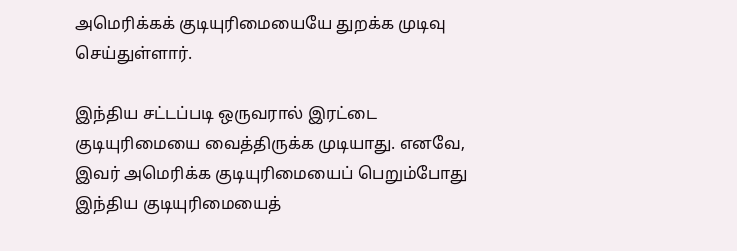அமெரிக்கக் குடியுரிமையையே துறக்க முடிவு செய்துள்ளார்.

இந்திய சட்டப்படி ஒருவரால் இரட்டை குடியுரிமையை வைத்திருக்க முடியாது. எனவே, இவர் அமெரிக்க குடியுரிமையைப் பெறும்போது இந்திய குடியுரிமையைத்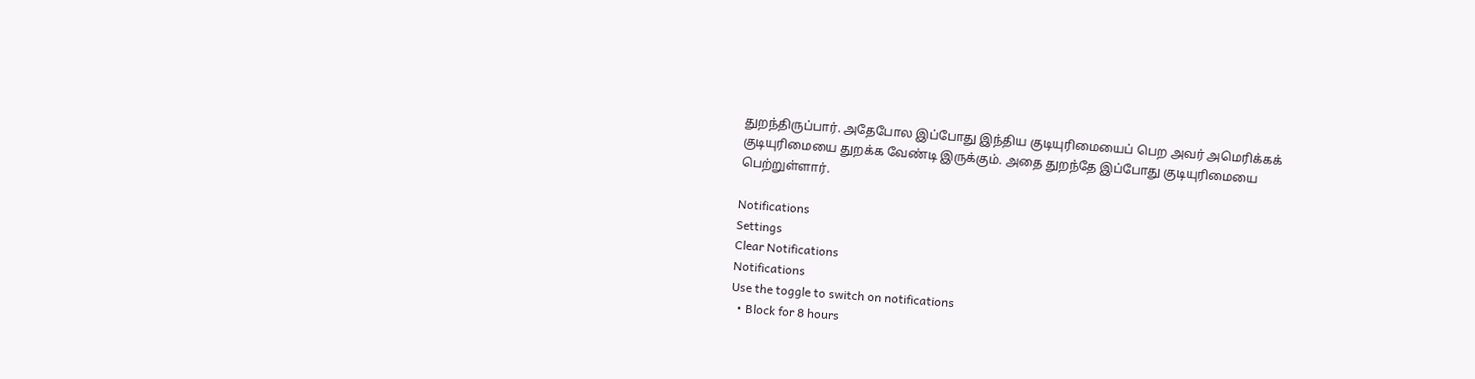துறந்திருப்பார். அதேபோல இப்போது இந்திய குடியுரிமையைப் பெற அவர் அமெரிக்கக் குடியுரிமையை துறக்க வேண்டி இருக்கும். அதை துறந்தே இப்போது குடியுரிமையை பெற்றுள்ளார்.

Notifications
Settings
Clear Notifications
Notifications
Use the toggle to switch on notifications
  • Block for 8 hours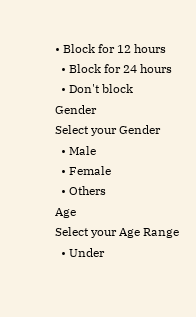• Block for 12 hours
  • Block for 24 hours
  • Don't block
Gender
Select your Gender
  • Male
  • Female
  • Others
Age
Select your Age Range
  • Under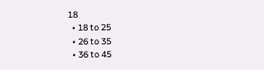18
  • 18 to 25
  • 26 to 35
  • 36 to 45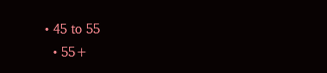• 45 to 55
  • 55+